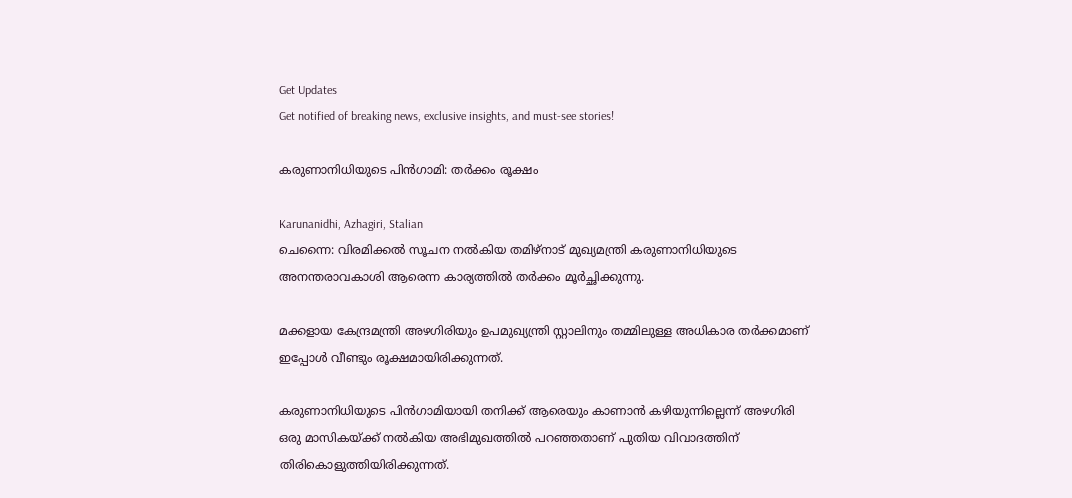Get Updates
Get notified of breaking news, exclusive insights, and must-see stories!

കരുണാനിധിയുടെ പിന്‍ഗാമി: തര്‍ക്കം രൂക്ഷം

Karunanidhi, Azhagiri, Stalian
ചെന്നൈ: വിരമിക്കല്‍ സൂചന നല്‍കിയ തമിഴ്‌നാട് മുഖ്യമന്ത്രി കരുണാനിധിയുടെ അനന്തരാവകാശി ആരെന്ന കാര്യത്തില്‍ തര്‍ക്കം മൂര്‍ച്ഛിക്കുന്നു.

മക്കളായ കേന്ദ്രമന്ത്രി അഴഗിരിയും ഉപമുഖ്യന്ത്രി സ്റ്റാലിനും തമ്മിലുള്ള അധികാര തര്‍ക്കമാണ് ഇപ്പോള്‍ വീണ്ടും രൂക്ഷമായിരിക്കുന്നത്.

കരുണാനിധിയുടെ പിന്‍ഗാമിയായി തനിക്ക് ആരെയും കാണാന്‍ കഴിയുന്നില്ലെന്ന് അഴഗിരി ഒരു മാസികയ്ക്ക് നല്‍കിയ അഭിമുഖത്തില്‍ പറഞ്ഞതാണ് പുതിയ വിവാദത്തിന് തിരികൊളുത്തിയിരിക്കുന്നത്.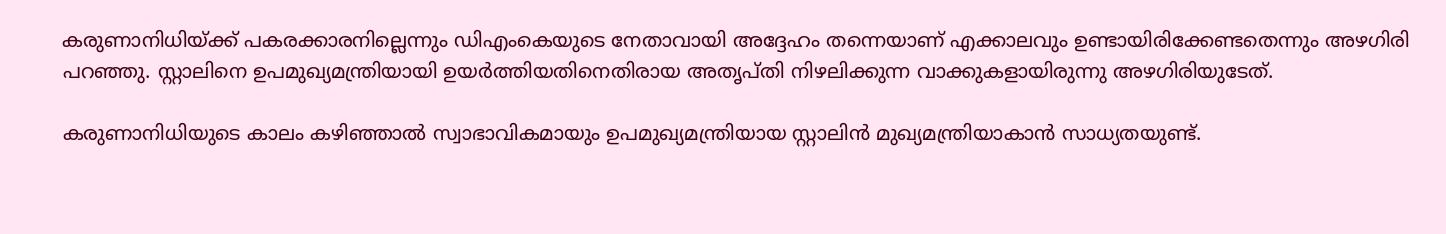കരുണാനിധിയ്ക്ക് പകരക്കാരനില്ലെന്നും ഡിഎംകെയുടെ നേതാവായി അദ്ദേഹം തന്നെയാണ് എക്കാലവും ഉണ്ടായിരിക്കേണ്ടതെന്നും അഴഗിരി പറഞ്ഞു. സ്റ്റാലിനെ ഉപമുഖ്യമന്ത്രിയായി ഉയര്‍ത്തിയതിനെതിരായ അതൃപ്തി നിഴലിക്കുന്ന വാക്കുകളായിരുന്നു അഴഗിരിയുടേത്.

കരുണാനിധിയുടെ കാലം കഴിഞ്ഞാല്‍ സ്വാഭാവികമായും ഉപമുഖ്യമന്ത്രിയായ സ്റ്റാലിന്‍ മുഖ്യമന്ത്രിയാകാന്‍ സാധ്യതയുണ്ട്.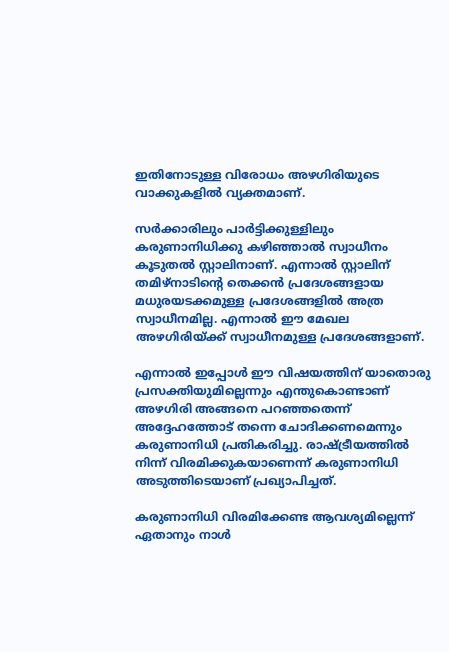ഇതിനോടുള്ള വിരോധം അഴഗിരിയുടെ വാക്കുകളില്‍ വ്യക്തമാണ്.

സര്‍ക്കാരിലും പാര്‍ട്ടിക്കുള്ളിലും കരുണാനിധിക്കു കഴിഞ്ഞാല്‍ സ്വാധീനം കൂടുതല്‍ സ്റ്റാലിനാണ്. എന്നാല്‍ സ്റ്റാലിന് തമിഴ്‌നാടിന്റെ തെക്കന്‍ പ്രദേശങ്ങളായ മധുരയടക്കമുള്ള പ്രദേശങ്ങളില്‍ അത്ര സ്വാധീനമില്ല. എന്നാല്‍ ഈ മേഖല അഴഗിരിയ്ക്ക് സ്വാധീനമുള്ള പ്രദേശങ്ങളാണ്.

എന്നാല്‍ ഇപ്പോള്‍ ഈ വിഷയത്തിന് യാതൊരു പ്രസക്തിയുമില്ലെന്നും എന്തുകൊണ്ടാണ് അഴഗിരി അങ്ങനെ പറഞ്ഞതെന്ന് അദ്ദേഹത്തോട് തന്നെ ചോദിക്കണമെന്നും കരുണാനിധി പ്രതികരിച്ചു. രാഷ്ട്രീയത്തില്‍ നിന്ന് വിരമിക്കുകയാണെന്ന് കരുണാനിധി അടുത്തിടെയാണ് പ്രഖ്യാപിച്ചത്.

കരുണാനിധി വിരമിക്കേണ്ട ആവശ്യമില്ലെന്ന് ഏതാനും നാള്‍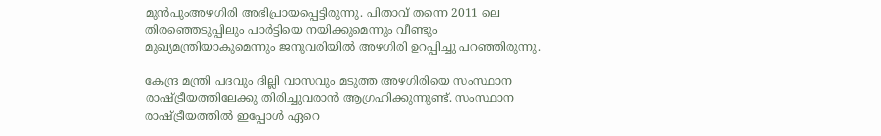മുന്‍പുംഅഴഗിരി അഭിപ്രായപ്പെട്ടിരുന്നു. പിതാവ് തന്നെ 2011 ലെ തിരഞ്ഞെടുപ്പിലും പാര്‍ട്ടിയെ നയിക്കുമെന്നും വീണ്ടും മുഖ്യമന്ത്രിയാകുമെന്നും ജനുവരിയില്‍ അഴഗിരി ഉറപ്പിച്ചു പറഞ്ഞിരുന്നു.

കേന്ദ്ര മന്ത്രി പദവും ദില്ലി വാസവും മടുത്ത അഴഗിരിയെ സംസ്ഥാന രാഷ്ട്രീയത്തിലേക്കു തിരിച്ചുവരാന്‍ ആഗ്രഹിക്കുന്നുണ്ട്. സംസ്ഥാന രാഷ്ട്രീയത്തില്‍ ഇപ്പോള്‍ ഏറെ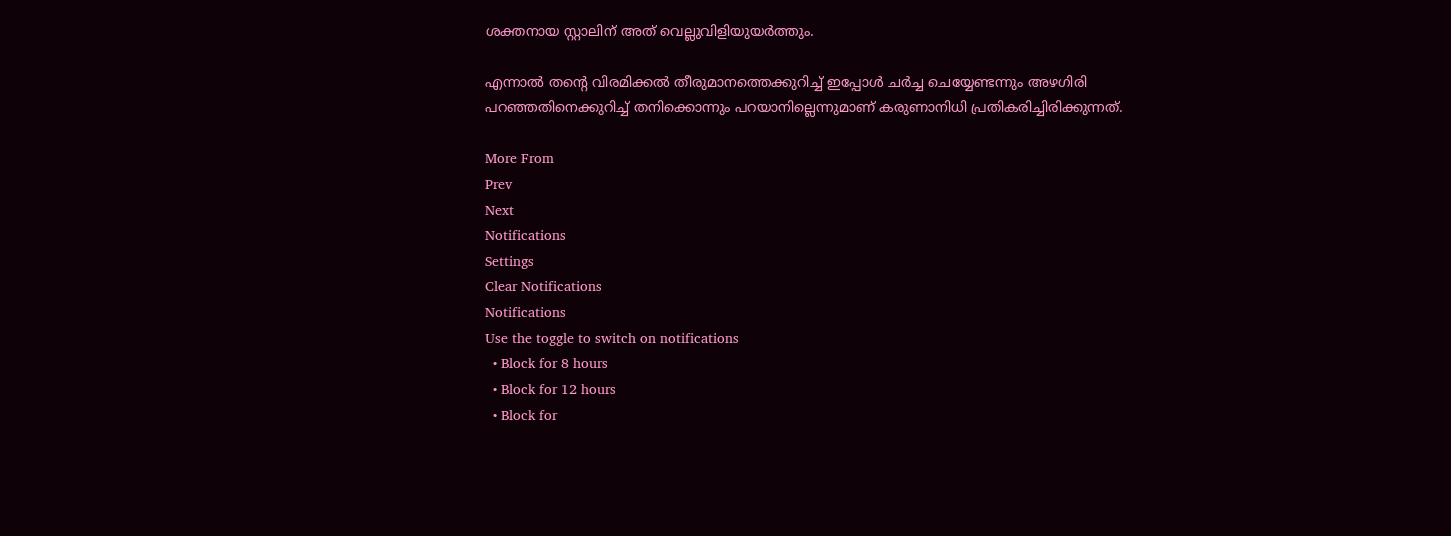ശക്തനായ സ്റ്റാലിന് അത് വെല്ലുവിളിയുയര്‍ത്തും.

എന്നാല്‍ തന്റെ വിരമിക്കല്‍ തീരുമാനത്തെക്കുറിച്ച് ഇപ്പോള്‍ ചര്‍ച്ച ചെയ്യേണ്ടന്നും അഴഗിരി പറഞ്ഞതിനെക്കുറിച്ച് തനിക്കൊന്നും പറയാനില്ലെന്നുമാണ് കരുണാനിധി പ്രതികരിച്ചിരിക്കുന്നത്.

More From
Prev
Next
Notifications
Settings
Clear Notifications
Notifications
Use the toggle to switch on notifications
  • Block for 8 hours
  • Block for 12 hours
  • Block for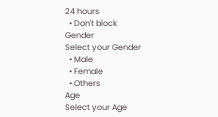24 hours
  • Don't block
Gender
Select your Gender
  • Male
  • Female
  • Others
Age
Select your Age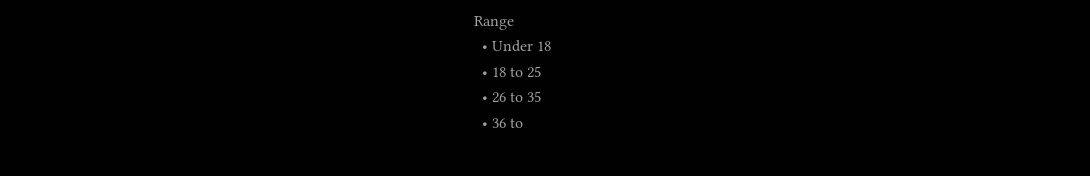Range
  • Under 18
  • 18 to 25
  • 26 to 35
  • 36 to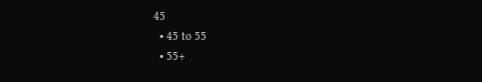45
  • 45 to 55
  • 55+